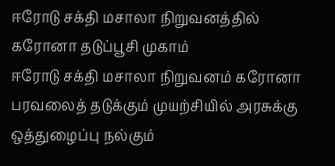ஈரோடு சக்தி மசாலா நிறுவனத்தில் கரோனா தடுப்பூசி முகாம்
ஈரோடு சக்தி மசாலா நிறுவனம் கரோனா பரவலைத் தடுக்கும் முயற்சியில் அரசுக்கு ஒத்துழைப்பு நல்கும்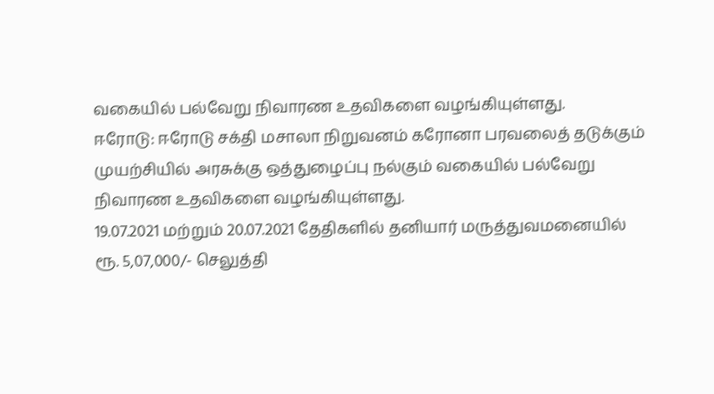வகையில் பல்வேறு நிவாரண உதவிகளை வழங்கியுள்ளது.
ஈரோடு: ஈரோடு சக்தி மசாலா நிறுவனம் கரோனா பரவலைத் தடுக்கும் முயற்சியில் அரசுக்கு ஒத்துழைப்பு நல்கும் வகையில் பல்வேறு நிவாரண உதவிகளை வழங்கியுள்ளது.
19.07.2021 மற்றும் 20.07.2021 தேதிகளில் தனியார் மருத்துவமனையில் ரூ. 5,07,000/- செலுத்தி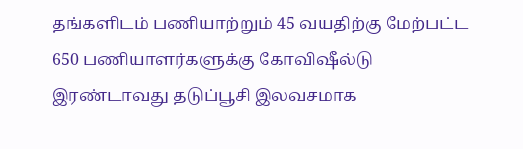தங்களிடம் பணியாற்றும் 45 வயதிற்கு மேற்பட்ட 650 பணியாளர்களுக்கு கோவிஷீல்டு இரண்டாவது தடுப்பூசி இலவசமாக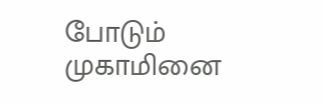போடும் முகாமினை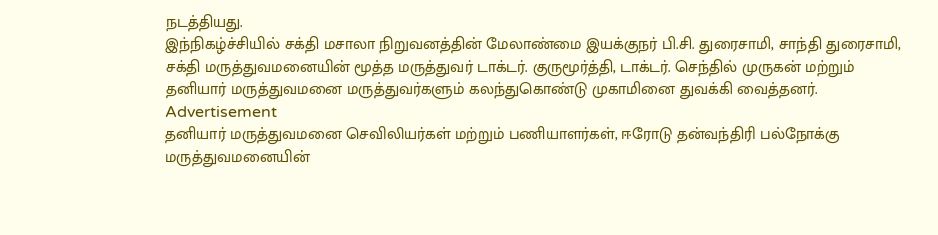நடத்தியது.
இந்நிகழ்ச்சியில் சக்தி மசாலா நிறுவனத்தின் மேலாண்மை இயக்குநர் பி.சி. துரைசாமி, சாந்தி துரைசாமி, சக்தி மருத்துவமனையின் மூத்த மருத்துவர் டாக்டர். குருமூர்த்தி, டாக்டர். செந்தில் முருகன் மற்றும் தனியார் மருத்துவமனை மருத்துவர்களும் கலந்துகொண்டு முகாமினை துவக்கி வைத்தனர்.
Advertisement
தனியார் மருத்துவமனை செவிலியர்கள் மற்றும் பணியாளர்கள், ஈரோடு தன்வந்திரி பல்நோக்கு மருத்துவமனையின்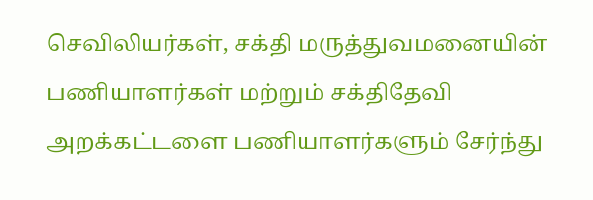செவிலியர்கள், சக்தி மருத்துவமனையின் பணியாளர்கள் மற்றும் சக்திதேவி அறக்கட்டளை பணியாளர்களும் சேர்ந்து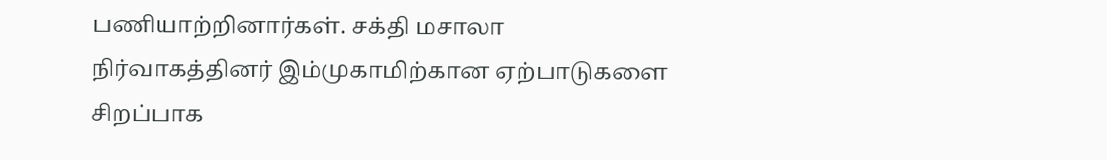பணியாற்றினார்கள். சக்தி மசாலா நிர்வாகத்தினர் இம்முகாமிற்கான ஏற்பாடுகளை சிறப்பாக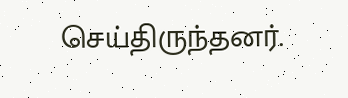செய்திருந்தனர்.